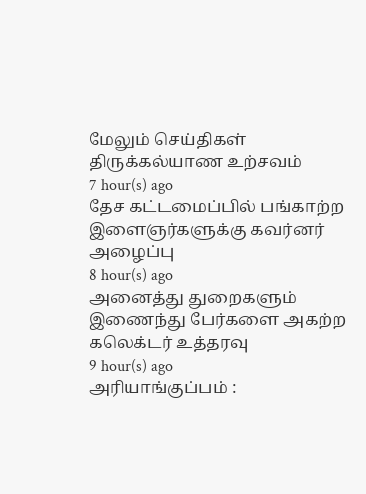மேலும் செய்திகள்
திருக்கல்யாண உற்சவம்
7 hour(s) ago
தேச கட்டமைப்பில் பங்காற்ற இளைஞர்களுக்கு கவர்னர் அழைப்பு
8 hour(s) ago
அனைத்து துறைகளும் இணைந்து பேர்களை அகற்ற கலெக்டர் உத்தரவு
9 hour(s) ago
அரியாங்குப்பம் :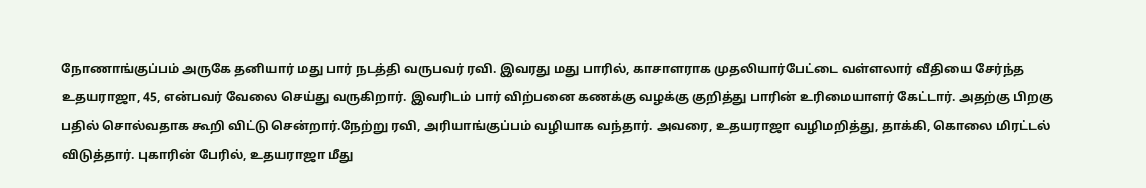நோணாங்குப்பம் அருகே தனியார் மது பார் நடத்தி வருபவர் ரவி. இவரது மது பாரில், காசாளராக முதலியார்பேட்டை வள்ளலார் வீதியை சேர்ந்த உதயராஜா, 45, என்பவர் வேலை செய்து வருகிறார். இவரிடம் பார் விற்பனை கணக்கு வழக்கு குறித்து பாரின் உரிமையாளர் கேட்டார். அதற்கு பிறகு பதில் சொல்வதாக கூறி விட்டு சென்றார்.நேற்று ரவி, அரியாங்குப்பம் வழியாக வந்தார். அவரை, உதயராஜா வழிமறித்து, தாக்கி, கொலை மிரட்டல் விடுத்தார். புகாரின் பேரில், உதயராஜா மீது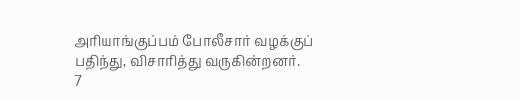அரியாங்குப்பம் போலீசார் வழக்குப் பதிந்து, விசாரித்து வருகின்றனர்.
7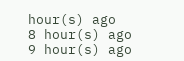hour(s) ago
8 hour(s) ago
9 hour(s) ago